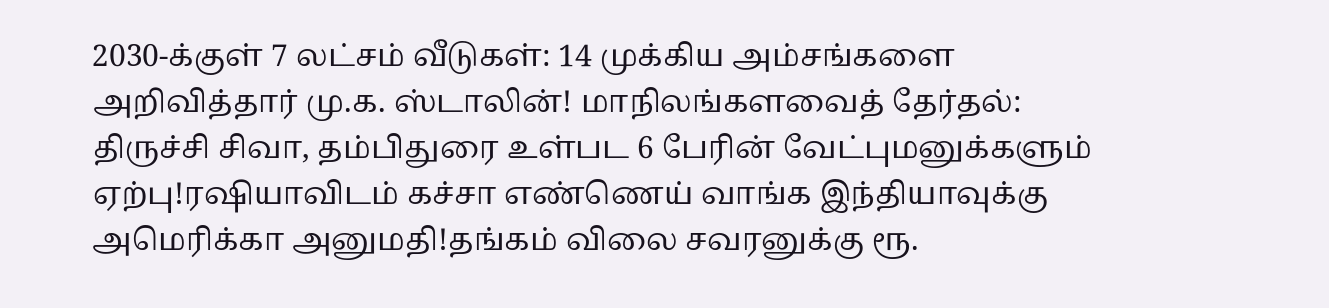2030-க்குள் 7 லட்சம் வீடுகள்: 14 முக்கிய அம்சங்களை அறிவித்தார் மு.க. ஸ்டாலின்! மாநிலங்களவைத் தேர்தல்: திருச்சி சிவா, தம்பிதுரை உள்பட 6 பேரின் வேட்புமனுக்களும் ஏற்பு!ரஷியாவிடம் கச்சா எண்ணெய் வாங்க இந்தியாவுக்கு அமெரிக்கா அனுமதி!தங்கம் விலை சவரனுக்கு ரூ.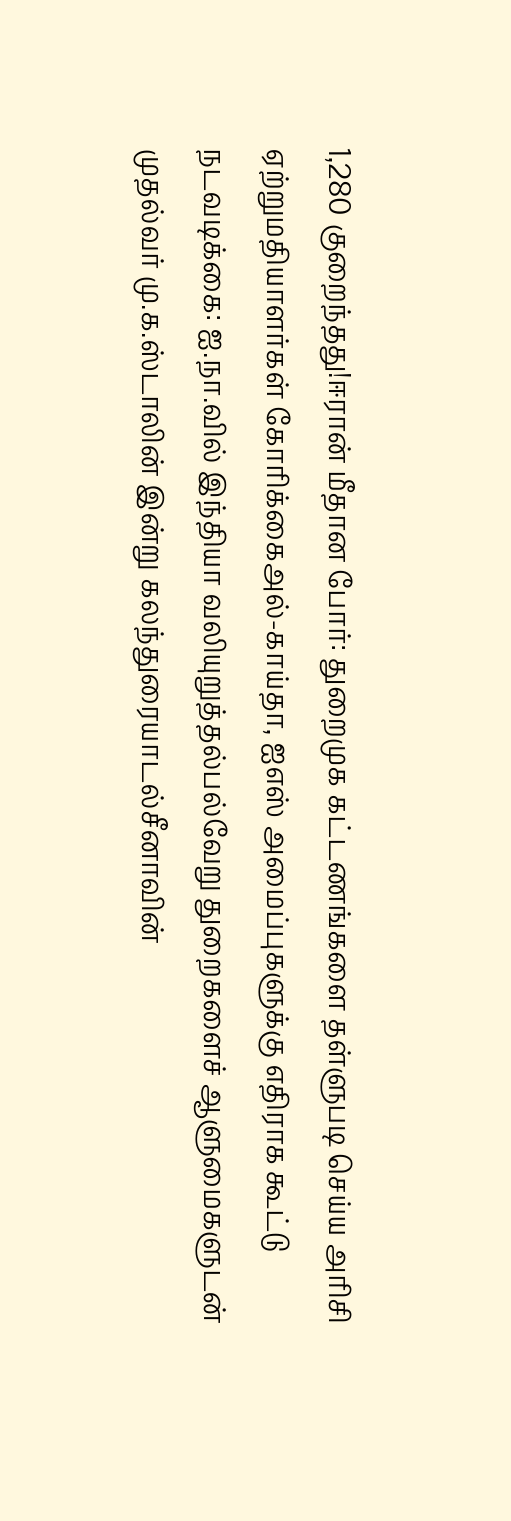1,280 குறைந்தது!ஈரான் மீதான போர்: துறைமுக கட்டணங்களை தள்ளுபடி செய்ய அரிசி ஏற்றுமதியாளர்கள் கோரிக்கைஅல்-காய்தா, ஐஎஸ் அமைப்புகளுக்கு எதிராக கூட்டு நடவடிக்கை: ஐ.நா.வில் இந்தியா வலியுறுத்தல்பல்வேறு துறைகளைச் ஆளுமைகளுடன் முதல்வர் மு.க.ஸ்டாலின் இன்று கலந்துரையாடல்சீனாவின்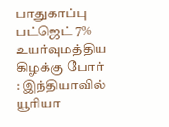பாதுகாப்பு பட்ஜெட் 7% உயர்வுமத்திய கிழக்கு போர் : இந்தியாவில் யூரியா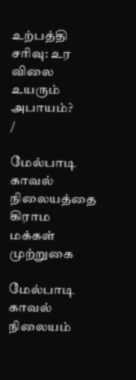உற்பத்தி சரிவு: உர விலை உயரும் அபாயம்?
/

மேல்பாடி காவல் நிலையத்தை கிராம மக்கள் முற்றுகை

மேல்பாடி காவல் நிலையம்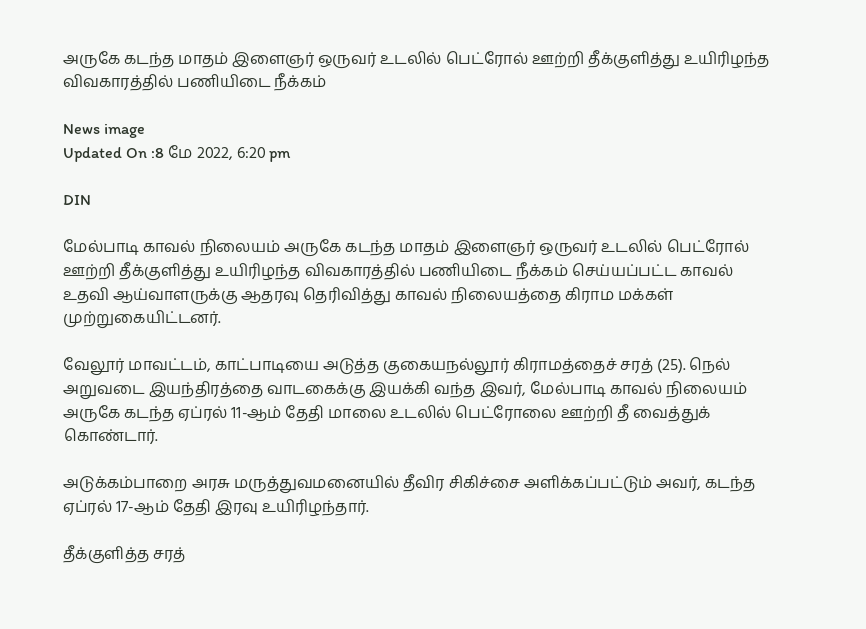அருகே கடந்த மாதம் இளைஞர் ஒருவர் உடலில் பெட்ரோல் ஊற்றி தீக்குளித்து உயிரிழந்த விவகாரத்தில் பணியிடை நீக்கம்

News image
Updated On :8 மே 2022, 6:20 pm

DIN

மேல்பாடி காவல் நிலையம் அருகே கடந்த மாதம் இளைஞர் ஒருவர் உடலில் பெட்ரோல் ஊற்றி தீக்குளித்து உயிரிழந்த விவகாரத்தில் பணியிடை நீக்கம் செய்யப்பட்ட காவல் உதவி ஆய்வாளருக்கு ஆதரவு தெரிவித்து காவல் நிலையத்தை கிராம மக்கள் முற்றுகையிட்டனர்.

வேலூர் மாவட்டம், காட்பாடியை அடுத்த குகையநல்லூர் கிராமத்தைச் சரத் (25). நெல் அறுவடை இயந்திரத்தை வாடகைக்கு இயக்கி வந்த இவர், மேல்பாடி காவல் நிலையம் அருகே கடந்த ஏப்ரல் 11-ஆம் தேதி மாலை உடலில் பெட்ரோலை ஊற்றி தீ வைத்துக் கொண்டார்.

அடுக்கம்பாறை அரசு மருத்துவமனையில் தீவிர சிகிச்சை அளிக்கப்பட்டும் அவர், கடந்த ஏப்ரல் 17-ஆம் தேதி இரவு உயிரிழந்தார்.

தீக்குளித்த சரத்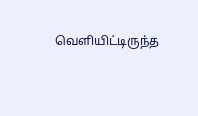வெளியிட்டிருந்த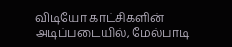விடியோ காட்சிகளின் அடிப்படையில், மேல்பாடி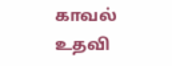காவல் உதவி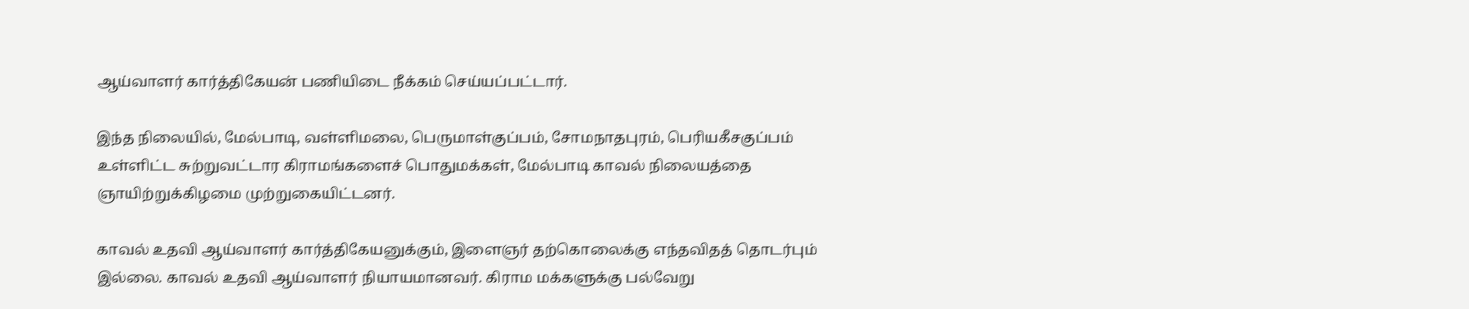ஆய்வாளர் கார்த்திகேயன் பணியிடை நீக்கம் செய்யப்பட்டார்.

இந்த நிலையில், மேல்பாடி, வள்ளிமலை, பெருமாள்குப்பம், சோமநாதபுரம், பெரியகீசகுப்பம் உள்ளிட்ட சுற்றுவட்டார கிராமங்களைச் பொதுமக்கள், மேல்பாடி காவல் நிலையத்தை ஞாயிற்றுக்கிழமை முற்றுகையிட்டனர்.

காவல் உதவி ஆய்வாளர் கார்த்திகேயனுக்கும், இளைஞர் தற்கொலைக்கு எந்தவிதத் தொடர்பும் இல்லை. காவல் உதவி ஆய்வாளர் நியாயமானவர். கிராம மக்களுக்கு பல்வேறு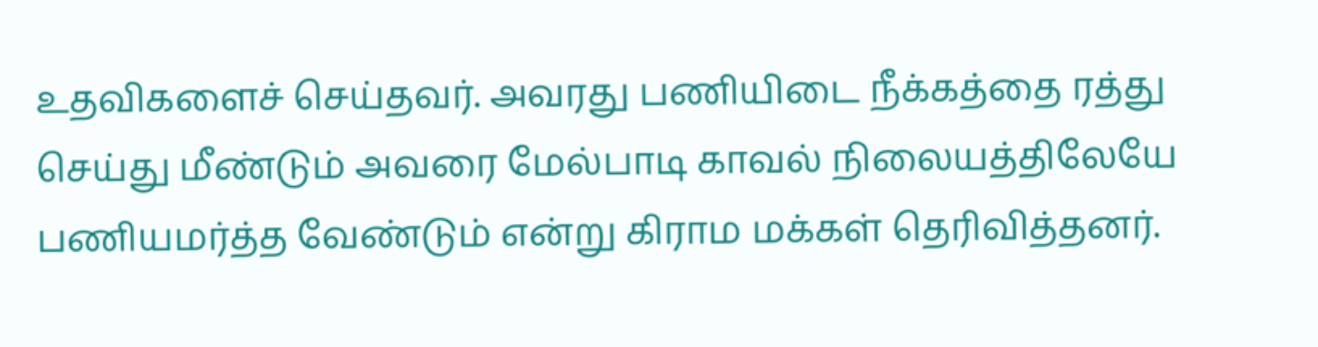உதவிகளைச் செய்தவர். அவரது பணியிடை நீக்கத்தை ரத்து செய்து மீண்டும் அவரை மேல்பாடி காவல் நிலையத்திலேயே பணியமர்த்த வேண்டும் என்று கிராம மக்கள் தெரிவித்தனர்.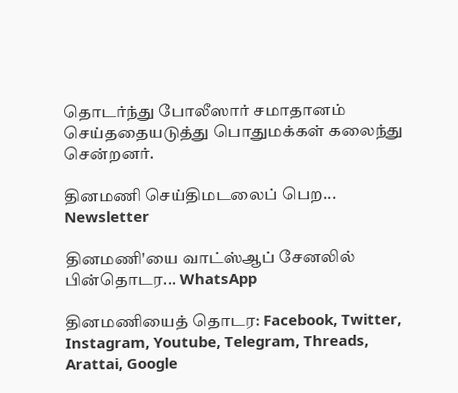தொடர்ந்து போலீஸார் சமாதானம் செய்ததையடுத்து பொதுமக்கள் கலைந்து சென்றனர்.

தினமணி செய்திமடலைப் பெற... Newsletter

தினமணி'யை வாட்ஸ்ஆப் சேனலில் பின்தொடர... WhatsApp

தினமணியைத் தொடர: Facebook, Twitter, Instagram, Youtube, Telegram, Threads, Arattai, Google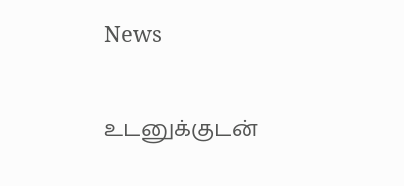News

உடனுக்குடன்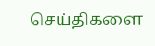செய்திகளை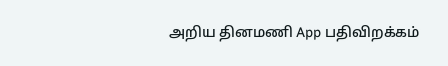அறிய தினமணி App பதிவிறக்கம்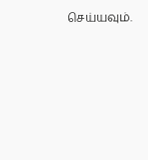செய்யவும்.